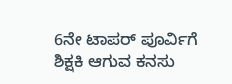6ನೇ ಟಾಪರ್‌ ಪೂರ್ವಿಗೆ ಶಿಕ್ಷಕಿ ಆಗುವ ಕನಸು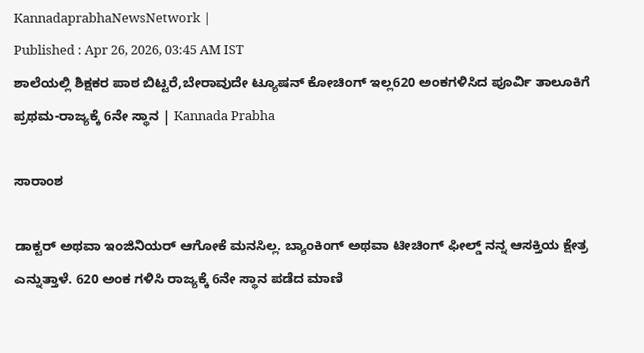KannadaprabhaNewsNetwork |
Published : Apr 26, 2026, 03:45 AM IST
ಶಾಲೆಯಲ್ಲಿ ಶಿಕ್ಷಕರ ಪಾಠ ಬಿಟ್ಟರೆ,ಬೇರಾವುದೇ ಟ್ಯೂಷನ್ ಕೋಚಿಂಗ್ ಇಲ್ಲ620 ಅಂಕಗಳಿಸಿದ ಪೂರ್ವಿ ತಾಲೂಕಿಗೆ ಪ್ರಥಮ-ರಾಜ್ಯಕ್ಕೆ 6ನೇ ಸ್ಥಾನ | Kannada Prabha

ಸಾರಾಂಶ

ಡಾಕ್ಟರ್ ಅಥವಾ ಇಂಜಿನಿಯರ್ ಆಗೋಕೆ‌ ಮನಸಿಲ್ಲ. ಬ್ಯಾಂಕಿಂಗ್ ಅಥವಾ ಟೀಚಿಂಗ್ ಫೀಲ್ಡ್ ನನ್ನ ಆಸಕ್ತಿಯ ಕ್ಷೇತ್ರ ಎನ್ನುತ್ತಾಳೆ. 620 ಅಂಕ ಗಳಿಸಿ ರಾಜ್ಯಕ್ಕೆ 6ನೇ ಸ್ಥಾನ ಪಡೆದ ಮಾಣಿ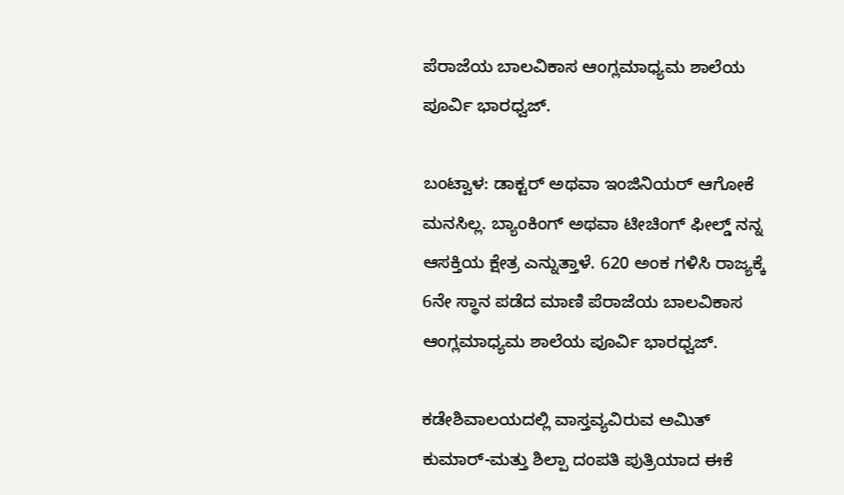ಪೆರಾಜೆಯ ಬಾಲವಿಕಾಸ ಆಂಗ್ಲಮಾಧ್ಯಮ ಶಾಲೆಯ ಪೂರ್ವಿ ಭಾರಧ್ವಜ್.

ಬಂಟ್ವಾಳ: ಡಾಕ್ಟರ್ ಅಥವಾ ಇಂಜಿನಿಯರ್ ಆಗೋಕೆ‌ ಮನಸಿಲ್ಲ. ಬ್ಯಾಂಕಿಂಗ್ ಅಥವಾ ಟೀಚಿಂಗ್ ಫೀಲ್ಡ್ ನನ್ನ ಆಸಕ್ತಿಯ ಕ್ಷೇತ್ರ ಎನ್ನುತ್ತಾಳೆ. 620 ಅಂಕ ಗಳಿಸಿ ರಾಜ್ಯಕ್ಕೆ 6ನೇ ಸ್ಥಾನ ಪಡೆದ ಮಾಣಿ ಪೆರಾಜೆಯ ಬಾಲವಿಕಾಸ ಆಂಗ್ಲಮಾಧ್ಯಮ ಶಾಲೆಯ ಪೂರ್ವಿ ಭಾರಧ್ವಜ್.

ಕಡೇಶಿವಾಲಯದಲ್ಲಿ ವಾಸ್ತವ್ಯವಿರುವ ಅಮಿತ್ ಕುಮಾರ್-ಮತ್ತು ಶಿಲ್ಪಾ ದಂಪತಿ ಪುತ್ರಿಯಾದ ಈಕೆ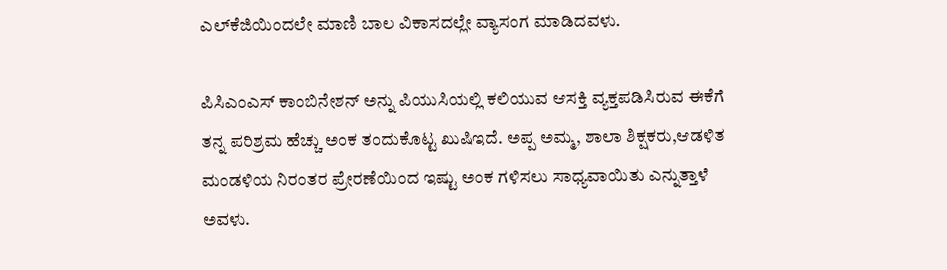ಎಲ್‌ಕೆಜಿಯಿಂದಲೇ ಮಾಣಿ ಬಾಲ ವಿಕಾಸದಲ್ಲೇ ವ್ಯಾಸಂಗ ಮಾಡಿದವಳು.

ಪಿಸಿಎಂಎಸ್ ಕಾಂಬಿನೇಶನ್ ಅನ್ನು ಪಿಯುಸಿಯಲ್ಲಿ ಕಲಿಯುವ ಆಸಕ್ತಿ ವ್ಯಕ್ತಪಡಿಸಿರುವ ಈಕೆಗೆ ತನ್ನ ಪರಿಶ್ರಮ ಹೆಚ್ಚು ಅಂಕ ತಂದುಕೊಟ್ಟ ಖುಷಿ‌ಇದೆ. ಅಪ್ಪ ಅಮ್ಮ, ಶಾಲಾ ಶಿಕ್ಷಕರು,ಆಡಳಿತ ಮಂಡಳಿಯ‌ ನಿರಂತರ ಪ್ರೇರಣೆಯಿಂದ ಇಷ್ಟು ಅಂಕ ಗಳಿಸಲು ಸಾಧ್ಯವಾಯಿತು ಎನ್ನುತ್ತಾಳೆ ಅವಳು.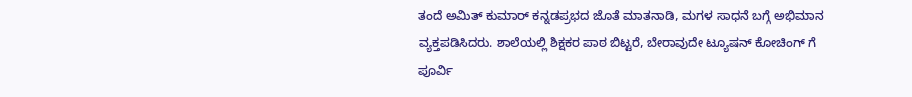ತಂದೆ ಅಮಿತ್ ಕುಮಾರ್ ಕನ್ನಡಪ್ರಭದ ಜೊತೆ ಮಾತನಾಡಿ, ಮಗಳ‌ ಸಾಧನೆ‌ ಬಗ್ಗೆ ಅಭಿಮಾನ ವ್ಯಕ್ತಪಡಿಸಿದರು. ಶಾಲೆಯಲ್ಲಿ ಶಿಕ್ಷಕರ ಪಾಠ ಬಿಟ್ಟರೆ, ಬೇರಾವುದೇ ಟ್ಯೂಷನ್ ಕೋಚಿಂಗ್ ಗೆ ಪೂರ್ವಿ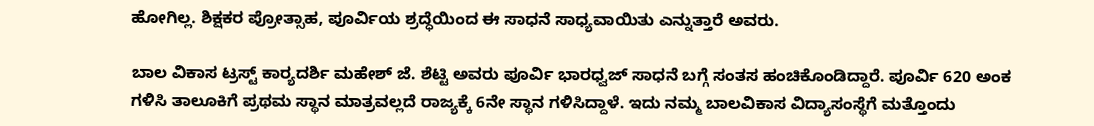ಹೋಗಿಲ್ಲ. ಶಿಕ್ಷಕರ ಪ್ರೋತ್ಸಾಹ, ಪೂರ್ವಿಯ ಶ್ರದ್ಧೆಯಿಂದ ಈ ಸಾಧನೆ ಸಾಧ್ಯವಾಯಿತು ಎನ್ನುತ್ತಾರೆ ಅವರು.

ಬಾಲ ವಿಕಾಸ ಟ್ರಸ್ಟ್ ಕಾರ್‍ಯದರ್ಶಿ ಮಹೇಶ್ ಜೆ. ಶೆಟ್ಟಿ ಅವರು ಪೂರ್ವಿ ಭಾರಧ್ವಜ್ ಸಾಧನೆ ಬಗ್ಗೆ ಸಂತಸ ಹಂಚಿಕೊಂಡಿದ್ದಾರೆ. ಪೂರ್ವಿ 620 ಅಂಕ ಗಳಿಸಿ ತಾಲೂಕಿಗೆ ಪ್ರಥಮ ಸ್ಥಾನ ಮಾತ್ರವಲ್ಲದೆ ರಾಜ್ಯಕ್ಕೆ 6ನೇ ಸ್ಥಾನ ಗಳಿಸಿದ್ದಾಳೆ. ಇದು ನಮ್ಮ ಬಾಲವಿಕಾಸ ವಿದ್ಯಾಸಂಸ್ಥೆಗೆ ಮತ್ತೊಂದು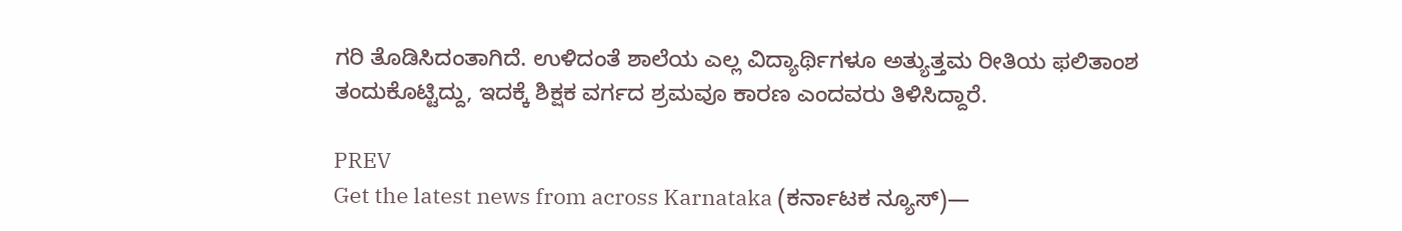ಗರಿ ತೊಡಿಸಿದಂತಾಗಿದೆ. ಉಳಿದಂತೆ ಶಾಲೆಯ ಎಲ್ಲ ವಿದ್ಯಾರ್ಥಿಗಳೂ ಅತ್ಯುತ್ತಮ ರೀತಿಯ ಫಲಿತಾಂಶ ತಂದುಕೊಟ್ಟಿದ್ದು, ಇದಕ್ಕೆ ಶಿಕ್ಷಕ ವರ್ಗದ ಶ್ರಮವೂ ಕಾರಣ ಎಂದವರು ತಿಳಿಸಿದ್ದಾರೆ.

PREV
Get the latest news from across Karnataka (ಕರ್ನಾಟಕ ನ್ಯೂಸ್)—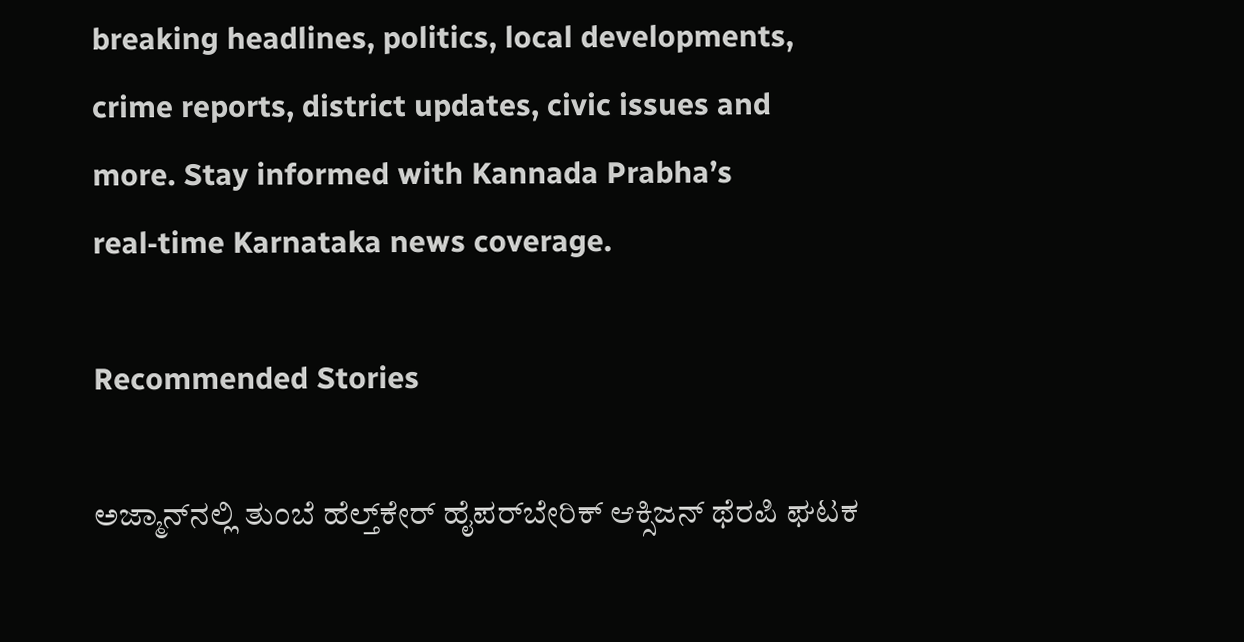breaking headlines, politics, local developments, crime reports, district updates, civic issues and more. Stay informed with Kannada Prabha’s real‑time Karnataka news coverage.

Recommended Stories

ಅಜ್ಮಾನ್‌ನಲ್ಲಿ ತುಂಬೆ ಹೆಲ್ತ್‌ಕೇರ್‌ ಹೈಪರ್‌ಬೇರಿಕ್ ಆಕ್ಸಿಜನ್ ಥೆರಪಿ ಘಟಕ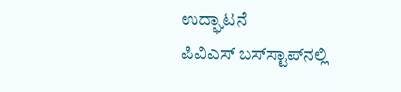ಉದ್ಘಾಟನೆ
ಪಿವಿಎಸ್‌ ಬಸ್‌ಸ್ಟಾಪ್‌ನಲ್ಲಿ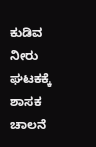ಕುಡಿವ ನೀರು ಘಟಕಕ್ಕೆ ಶಾಸಕ ಚಾಲನೆ